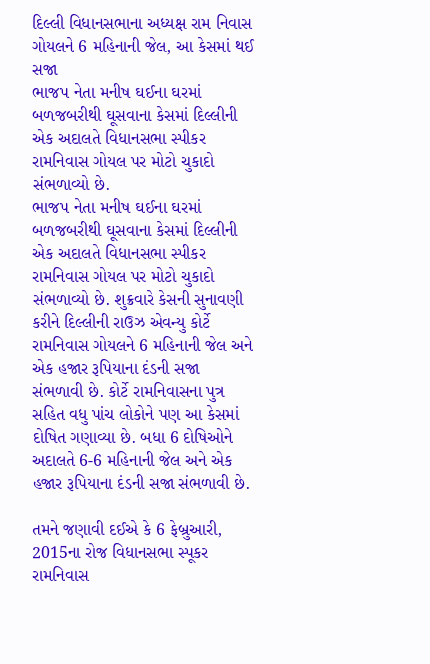દિલ્લી વિધાનસભાના અધ્યક્ષ રામ નિવાસ ગોયલને 6 મહિનાની જેલ, આ કેસમાં થઈ સજા
ભાજપ નેતા મનીષ ઘઈના ઘરમાં બળજબરીથી ઘૂસવાના કેસમાં દિલ્લીની એક અદાલતે વિધાનસભા સ્પીકર રામનિવાસ ગોયલ પર મોટો ચુકાદો સંભળાવ્યો છે.
ભાજપ નેતા મનીષ ઘઈના ઘરમાં બળજબરીથી ઘૂસવાના કેસમાં દિલ્લીની એક અદાલતે વિધાનસભા સ્પીકર રામનિવાસ ગોયલ પર મોટો ચુકાદો સંભળાવ્યો છે. શુક્રવારે કેસની સુનાવણી કરીને દિલ્લીની રાઉઝ એવન્યુ કોર્ટે રામનિવાસ ગોયલને 6 મહિનાની જેલ અને એક હજાર રૂપિયાના દંડની સજા સંભળાવી છે. કોર્ટે રામનિવાસના પુત્ર સહિત વધુ પાંચ લોકોને પણ આ કેસમાં દોષિત ગણાવ્યા છે. બધા 6 દોષિઓને અદાલતે 6-6 મહિનાની જેલ અને એક હજાર રૂપિયાના દંડની સજા સંભળાવી છે.

તમને જણાવી દઈએ કે 6 ફેબ્રુઆરી, 2015ના રોજ વિધાનસભા સ્પૂકર રામનિવાસ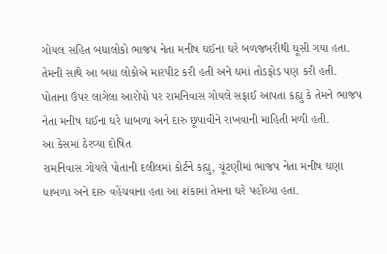ગોયલ સહિત બધાલોકો ભાજપ નેતા મનીષ ઘઈના ઘરે બળજબરીથી ઘૂસી ગયા હતા. તેમની સાથે આ બધા લોકોએ મારપીટ કરી હતી અને ઘમાં તોડફોડ પણ કરી હતી. પોતાના ઉપર લાગેલા આરોપો પર રામનિવાસ ગોયલે સફાઈ આપતા કહ્યુ કે તેમને ભાજપ નેતા મનીષ ઘઈના ઘરે ધાબળા અને દારુ છૂપાવીને રાખવાની માહિતી મળી હતી.
આ કેસમાં ઠેરવ્યા દોષિત
રામનિવાસ ગોયલે પોતાની દલીલમાં કોર્ટને કહ્યુ, ચૂંટણીમાં ભાજપ નેતા મનીષ ઘણા ધાબળા અને દારુ વહેંચવાના હતા આ શંકામાં તેમના ઘરે પહોંચ્યા હતા.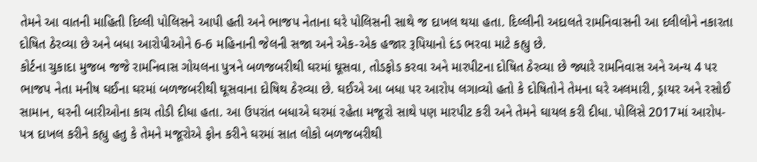તેમને આ વાતની માહિતી દિલ્લી પોલિસને આપી હતી અને ભાજપ નેતાના ઘરે પોલિસની સાથે જ દાખલ થયા હતા. દિલ્લીની અદાલતે રામનિવાસની આ દલીલોને નકારતા દોષિત ઠેરવ્યા છે અને બધા આરોપીઓને 6-6 મહિનાની જેલની સજા અને એક-એક હજાર રૂપિયાનો દંડ ભરવા માટે કહ્યુ છે.
કોર્ટના ચુકાદા મુજબ જજે રામનિવાસ ગોયલના પુત્રને બળજબરીથી ઘરમાં ઘૂસવા, તોડફોડ કરવા અને મારપીટના દોષિત ઠેરવ્યા છે જ્યારે રામનિવાસ અને અન્ય 4 પર ભાજપ નેતા મનીષ ઘઈના ઘરમાં બળજબરીથી ઘૂસવાના દોષિથ ઠેરવ્યા છે. ઘઈએ આ બધા પર આરોપ લગાવ્યો હતો કે દોષિતોને તેમના ઘરે અલમારી, ડ્રાયર અને રસોઈ સામાન, ઘરની બારીઓના કાચ તોડી દીધા હતા. આ ઉપરાંત બધાએ ઘરમાં રહેતા મજૂરો સાથે પણ મારપીટ કરી અને તેમને ઘાયલ કરી દીધા. પોલિસે 2017માં આરોપ-પત્ર દાખલ કરીને કહ્યુ હતુ કે તેમને મજૂરોએ ફોન કરીને ઘરમાં સાત લોકો બળજબરીથી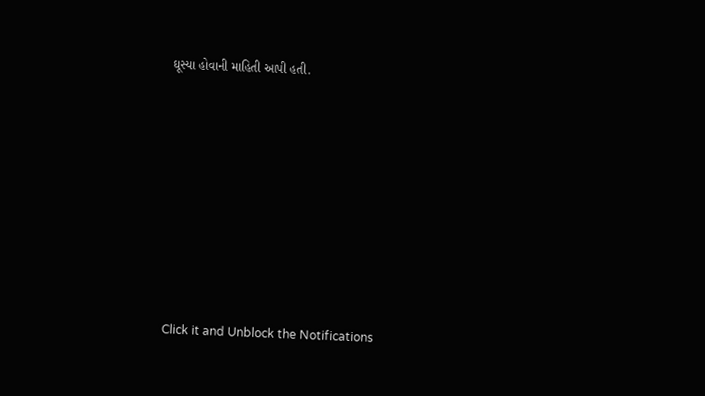ઘૂસ્યા હોવાની માહિતી આપી હતી.












Click it and Unblock the Notifications